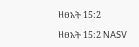ዘፀአት 15:2

ዘፀአት 15:2 NASV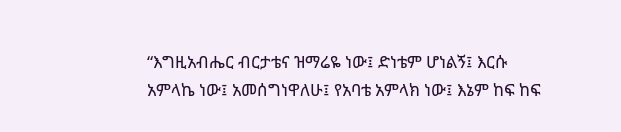“እግዚአብሔር ብርታቴና ዝማሬዬ ነው፤ ድነቴም ሆነልኝ፤ እርሱ አምላኬ ነው፤ አመሰግነዋለሁ፤ የአባቴ አምላክ ነው፤ እኔም ከፍ ከፍ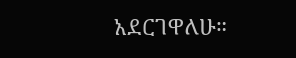አደርገዋለሁ።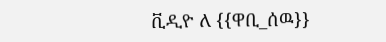ቪዲዮ ለ {{ዋቢ_ሰዉ}}